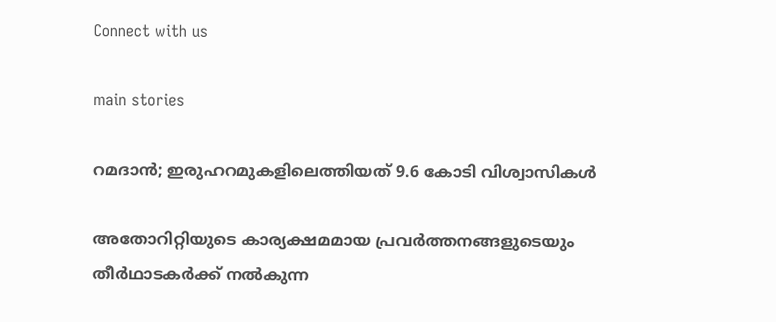Connect with us

main stories

റമദാന്‍; ഇരുഹറമുകളിലെത്തിയത് 9.6 കോടി വിശ്വാസികള്‍

അതോറിറ്റിയുടെ കാര്യക്ഷമമായ പ്രവര്‍ത്തനങ്ങളുടെയും തീര്‍ഥാടകര്‍ക്ക് നല്‍കുന്ന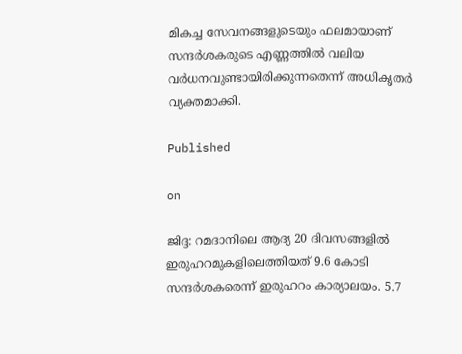മികച്ച സേവനങ്ങളുടെയും ഫലമായാണ് സന്ദര്‍ശകരുടെ എണ്ണത്തില്‍ വലിയ വര്‍ധനവുണ്ടായിരിക്കുന്നതെന്ന് അധികൃതര്‍ വ്യക്തമാക്കി.

Published

on

ജിദ്ദ: റമദാനിലെ ആദ്യ 20 ദിവസങ്ങളില്‍ ഇരുഹറമുകളിലെത്തിയത് 9.6 കോടി സന്ദര്‍ശകരെന്ന് ഇരുഹറം കാര്യാലയം. 5.7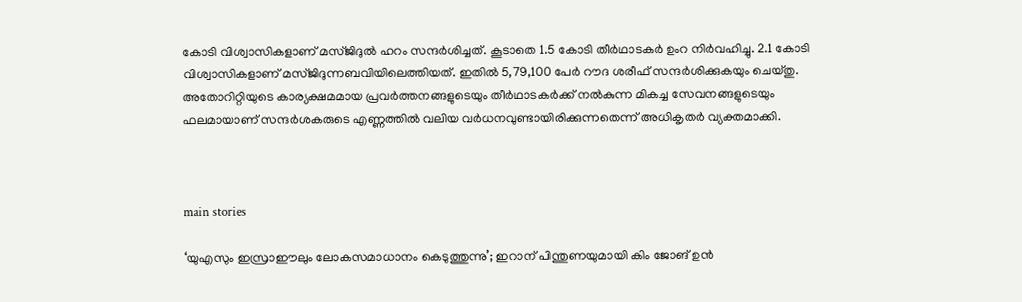കോടി വിശ്വാസികളാണ് മസ്ജിദുല്‍ ഹറം സന്ദര്‍ശിച്ചത്. കൂടാതെ 1.5 കോടി തീര്‍ഥാടകര്‍ ഉംറ നിര്‍വഹിച്ചു. 2.1 കോടി വിശ്വാസികളാണ് മസ്ജിദുന്നബവിയിലെത്തിയത്. ഇതില്‍ 5,79,100 പേര്‍ റൗദ ശരീഫ് സന്ദര്‍ശിക്കുകയും ചെയ്തു. അതോറിറ്റിയുടെ കാര്യക്ഷമമായ പ്രവര്‍ത്തനങ്ങളുടെയും തീര്‍ഥാടകര്‍ക്ക് നല്‍കുന്ന മികച്ച സേവനങ്ങളുടെയും ഫലമായാണ് സന്ദര്‍ശകരുടെ എണ്ണത്തില്‍ വലിയ വര്‍ധനവുണ്ടായിരിക്കുന്നതെന്ന് അധികൃതര്‍ വ്യക്തമാക്കി.



main stories

‘യുഎസും ഇസ്രാഈലും ലോകസമാധാനം കെടുത്തുന്നു’; ഇറാന് പിന്തുണയുമായി കിം ജോങ് ഉന്‍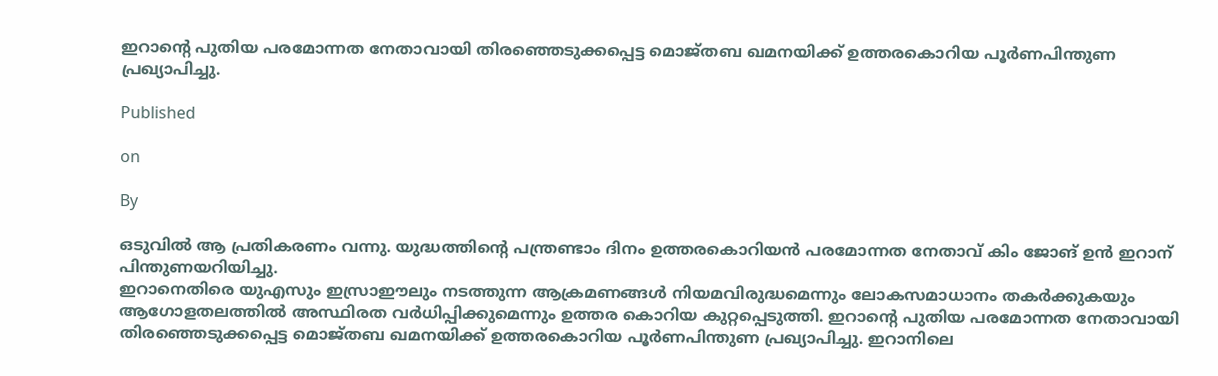ഇറാന്റെ പുതിയ പരമോന്നത നേതാവായി തിരഞ്ഞെടുക്കപ്പെട്ട മൊജ്തബ ഖമനയിക്ക് ഉത്തരകൊറിയ പൂര്‍ണപിന്തുണ പ്രഖ്യാപിച്ചു.

Published

on

By

ഒടുവില്‍ ആ പ്രതികരണം വന്നു. യുദ്ധത്തിന്റെ പന്ത്രണ്ടാം ദിനം ഉത്തരകൊറിയന്‍ പരമോന്നത നേതാവ് കിം ജോങ് ഉന്‍ ഇറാന് പിന്തുണയറിയിച്ചു.
ഇറാനെതിരെ യുഎസും ഇസ്രാഈലും നടത്തുന്ന ആക്രമണങ്ങള്‍ നിയമവിരുദ്ധമെന്നും ലോകസമാധാനം തകര്‍ക്കുകയും ആഗോളതലത്തില്‍ അസ്ഥിരത വര്‍ധിപ്പിക്കുമെന്നും ഉത്തര കൊറിയ കുറ്റപ്പെടുത്തി. ഇറാന്റെ പുതിയ പരമോന്നത നേതാവായി തിരഞ്ഞെടുക്കപ്പെട്ട മൊജ്തബ ഖമനയിക്ക് ഉത്തരകൊറിയ പൂര്‍ണപിന്തുണ പ്രഖ്യാപിച്ചു. ഇറാനിലെ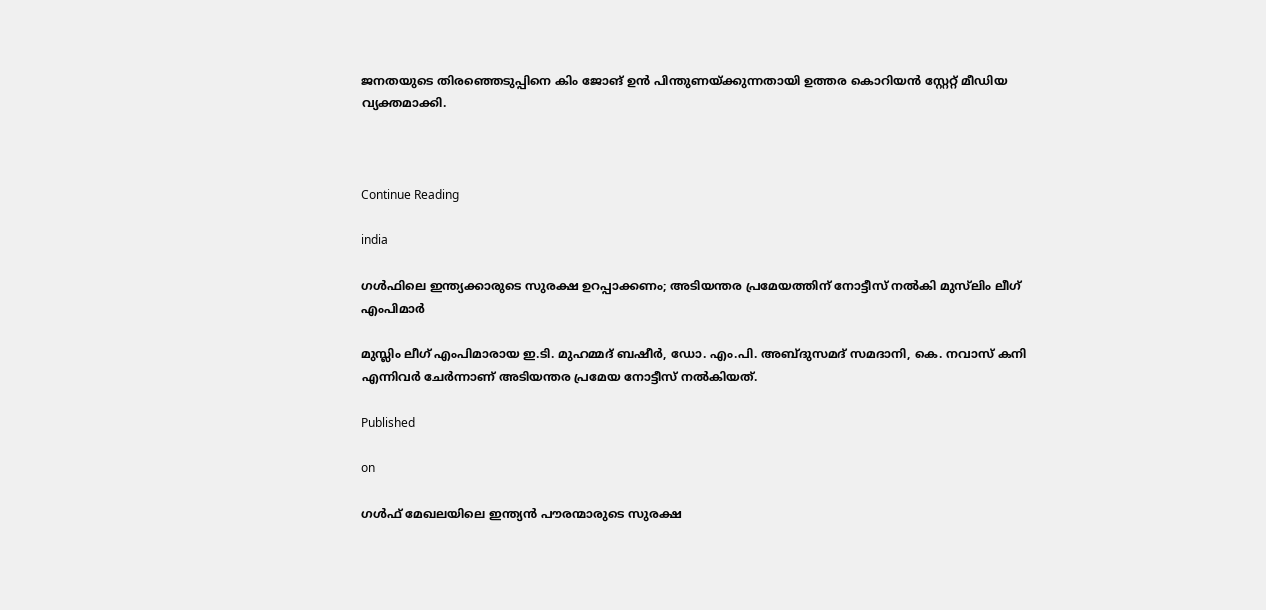ജനതയുടെ തിരഞ്ഞെടുപ്പിനെ കിം ജോങ് ഉന്‍ പിന്തുണയ്ക്കുന്നതായി ഉത്തര കൊറിയന്‍ സ്റ്റേറ്റ് മീഡിയ വ്യക്തമാക്കി.



Continue Reading

india

ഗള്‍ഫിലെ ഇന്ത്യക്കാരുടെ സുരക്ഷ ഉറപ്പാക്കണം; അടിയന്തര പ്രമേയത്തിന് നോട്ടീസ് നല്‍കി മുസ്‌ലിം ലീഗ് എംപിമാര്‍

മുസ്ലിം ലീഗ് എംപിമാരായ ഇ.ടി. മുഹമ്മദ് ബഷീർ, ഡോ. എം.പി. അബ്ദുസമദ് സമദാനി, കെ. നവാസ് കനി എന്നിവർ ചേർന്നാണ് അടിയന്തര പ്രമേയ നോട്ടീസ് നൽകിയത്.

Published

on

ഗൾഫ് മേഖലയിലെ ഇന്ത്യൻ പൗരന്മാരുടെ സുരക്ഷ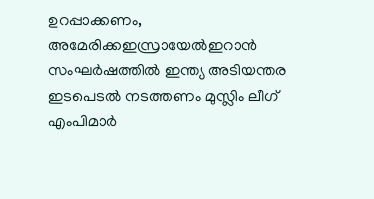ഉറപ്പാക്കണം, അമേരിക്കഇസ്രായേൽഇറാൻ സംഘർഷത്തിൽ ഇന്ത്യ അടിയന്തര ഇടപെടൽ നടത്തണം മുസ്ലിം ലീഗ് എംപിമാർ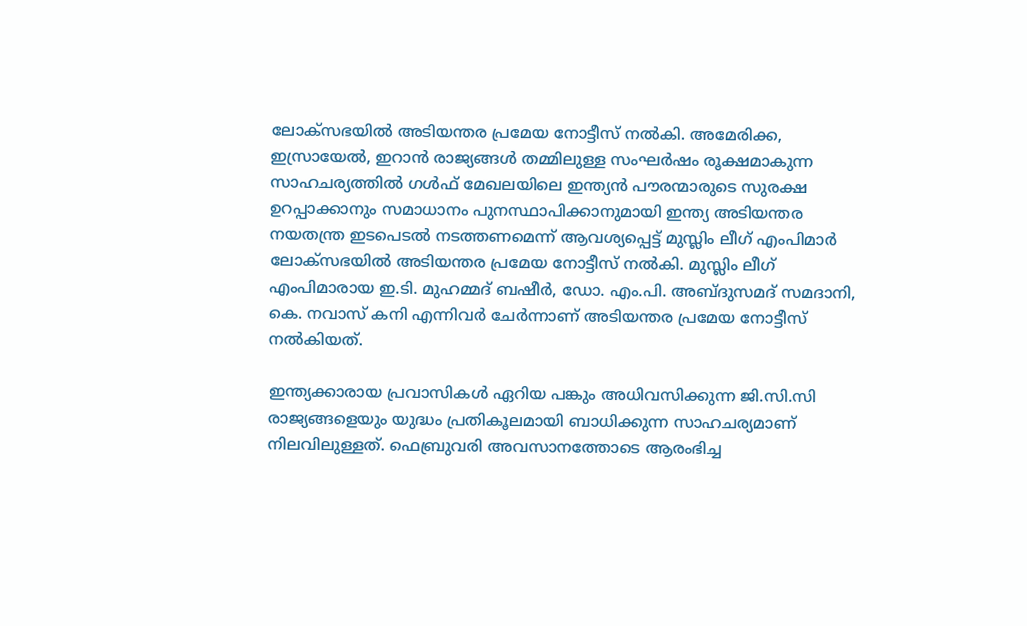ലോക്‌സഭയിൽ അടിയന്തര പ്രമേയ നോട്ടീസ് നൽകി. അമേരിക്ക, ഇസ്രായേൽ, ഇറാൻ രാജ്യങ്ങൾ തമ്മിലുള്ള സംഘർഷം രൂക്ഷമാകുന്ന സാഹചര്യത്തിൽ ഗൾഫ് മേഖലയിലെ ഇന്ത്യൻ പൗരന്മാരുടെ സുരക്ഷ ഉറപ്പാക്കാനും സമാധാനം പുനസ്ഥാപിക്കാനുമായി ഇന്ത്യ അടിയന്തര നയതന്ത്ര ഇടപെടൽ നടത്തണമെന്ന് ആവശ്യപ്പെട്ട് മുസ്ലിം ലീഗ് എംപിമാർ ലോക്‌സഭയിൽ അടിയന്തര പ്രമേയ നോട്ടീസ് നൽകി. മുസ്ലിം ലീഗ് എംപിമാരായ ഇ.ടി. മുഹമ്മദ് ബഷീർ, ഡോ. എം.പി. അബ്ദുസമദ് സമദാനി, കെ. നവാസ് കനി എന്നിവർ ചേർന്നാണ് അടിയന്തര പ്രമേയ നോട്ടീസ് നൽകിയത്.

ഇന്ത്യക്കാരായ പ്രവാസികൾ ഏറിയ പങ്കും അധിവസിക്കുന്ന ജി.സി.സി രാജ്യങ്ങളെയും യുദ്ധം പ്രതികൂലമായി ബാധിക്കുന്ന സാഹചര്യമാണ് നിലവിലുള്ളത്. ഫെബ്രുവരി അവസാനത്തോടെ ആരംഭിച്ച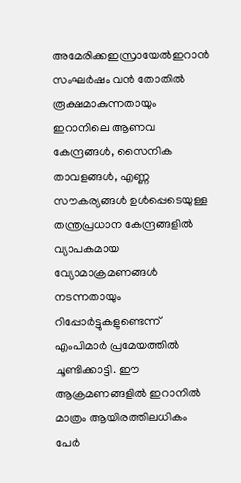അമേരിക്കഇസ്രായേൽഇറാൻ സംഘർഷം വൻ തോതിൽ രൂക്ഷമാകുന്നതായും ഇറാനിലെ ആണവ കേന്ദ്രങ്ങൾ, സൈനിക താവളങ്ങൾ, എണ്ണ സൗകര്യങ്ങൾ ഉൾപ്പെടെയുള്ള തന്ത്രപ്രധാന കേന്ദ്രങ്ങളിൽ വ്യാപകമായ വ്യോമാക്രമണങ്ങൾ നടന്നതായും റിപ്പോർട്ടുകളുണ്ടെന്ന് എംപിമാർ പ്രമേയത്തിൽ ചൂണ്ടിക്കാട്ടി. ഈ ആക്രമണങ്ങളിൽ ഇറാനിൽ മാത്രം ആയിരത്തിലധികം പേർ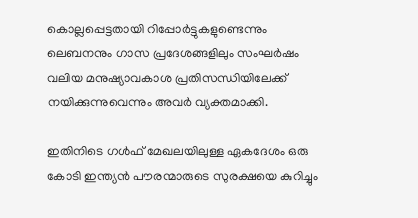കൊല്ലപ്പെട്ടതായി റിപ്പോർട്ടുകളുണ്ടെന്നും ലെബനനും ഗാസ പ്രദേശങ്ങളിലും സംഘർഷം വലിയ മനുഷ്യാവകാശ പ്രതിസന്ധിയിലേക്ക് നയിക്കുന്നുവെന്നും അവർ വ്യക്തമാക്കി.

ഇതിനിടെ ഗൾഫ് മേഖലയിലുള്ള ഏകദേശം ഒരു കോടി ഇന്ത്യൻ പൗരന്മാരുടെ സുരക്ഷയെ കുറിച്ചും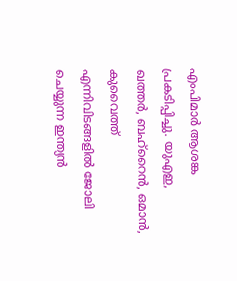എംപിമാർ ആശങ്ക പ്രകടിപ്പിച്ചു. യുഎഇ, ഖത്തർ, ബഹ്‌റൈൻ, ഒമാൻ, കുവൈത്ത് എന്നിവിടങ്ങളിൽ ജോലി ചെയ്യുന്ന ഇന്ത്യൻ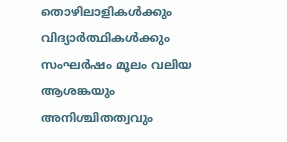തൊഴിലാളികൾക്കും വിദ്യാർത്ഥികൾക്കും സംഘർഷം മൂലം വലിയ ആശങ്കയും അനിശ്ചിതത്വവും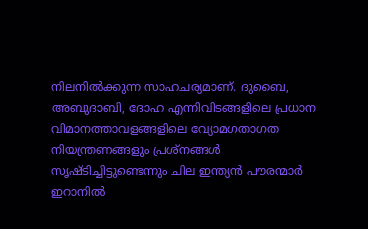നിലനിൽക്കുന്ന സാഹചര്യമാണ്. ദുബൈ, അബുദാബി, ദോഹ എന്നിവിടങ്ങളിലെ പ്രധാന വിമാനത്താവളങ്ങളിലെ വ്യോമഗതാഗത നിയന്ത്രണങ്ങളും പ്രശ്‌നങ്ങൾ സൃഷ്ടിച്ചിട്ടുണ്ടെന്നും ചില ഇന്ത്യൻ പൗരന്മാർ ഇറാനിൽ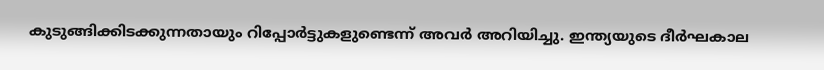കുടുങ്ങിക്കിടക്കുന്നതായും റിപ്പോർട്ടുകളുണ്ടെന്ന് അവർ അറിയിച്ചു. ഇന്ത്യയുടെ ദീർഘകാല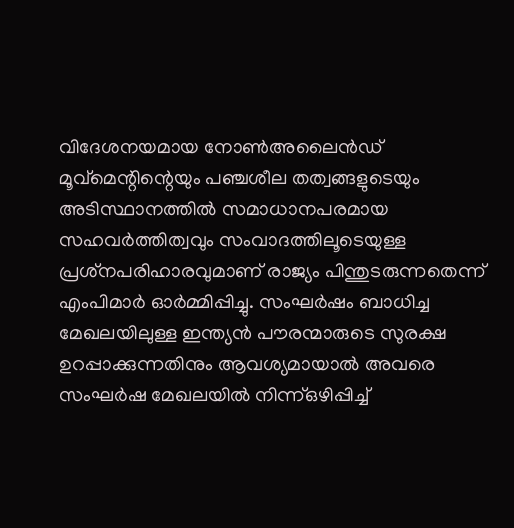വിദേശനയമായ നോൺഅലൈൻഡ് മൂവ്‌മെന്റിന്റെയും പഞ്ചശീല തത്വങ്ങളുടെയും അടിസ്ഥാനത്തിൽ സമാധാനപരമായ സഹവർത്തിത്വവും സംവാദത്തിലൂടെയുള്ള പ്രശ്‌നപരിഹാരവുമാണ് രാജ്യം പിന്തുടരുന്നതെന്ന് എംപിമാർ ഓർമ്മിപ്പിച്ചു. സംഘർഷം ബാധിച്ച മേഖലയിലുള്ള ഇന്ത്യൻ പൗരന്മാരുടെ സുരക്ഷ ഉറപ്പാക്കുന്നതിനും ആവശ്യമായാൽ അവരെ സംഘർഷ മേഖലയിൽ നിന്ന്ഒഴിപ്പിച്ച്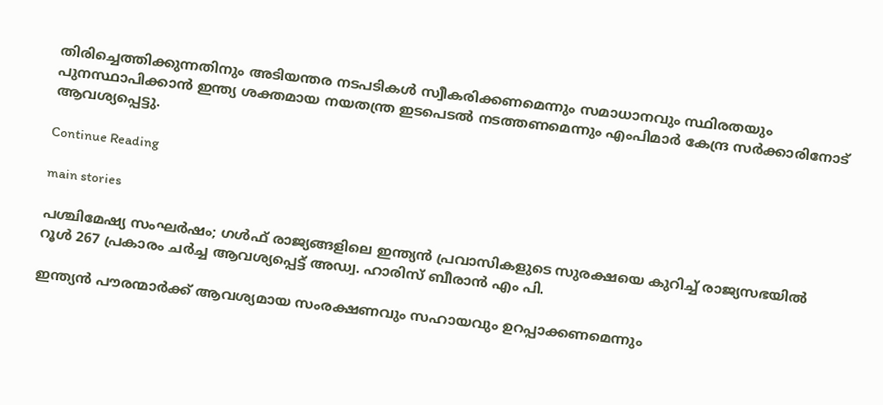തിരിച്ചെത്തിക്കുന്നതിനും അടിയന്തര നടപടികൾ സ്വീകരിക്കണമെന്നും സമാധാനവും സ്ഥിരതയും പുനസ്ഥാപിക്കാൻ ഇന്ത്യ ശക്തമായ നയതന്ത്ര ഇടപെടൽ നടത്തണമെന്നും എംപിമാർ കേന്ദ്ര സർക്കാരിനോട് ആവശ്യപ്പെട്ടു.

Continue Reading

main stories

പശ്ചിമേഷ്യ സംഘര്‍ഷം; ഗള്‍ഫ് രാജ്യങ്ങളിലെ ഇന്ത്യന്‍ പ്രവാസികളുടെ സുരക്ഷയെ കുറിച്ച് രാജ്യസഭയില്‍ റൂള്‍ 267 പ്രകാരം ചര്‍ച്ച ആവശ്യപ്പെട്ട് അഡ്വ. ഹാരിസ് ബീരാന്‍ എം പി.

ഇന്ത്യന്‍ പൗരന്മാര്‍ക്ക് ആവശ്യമായ സംരക്ഷണവും സഹായവും ഉറപ്പാക്കണമെന്നും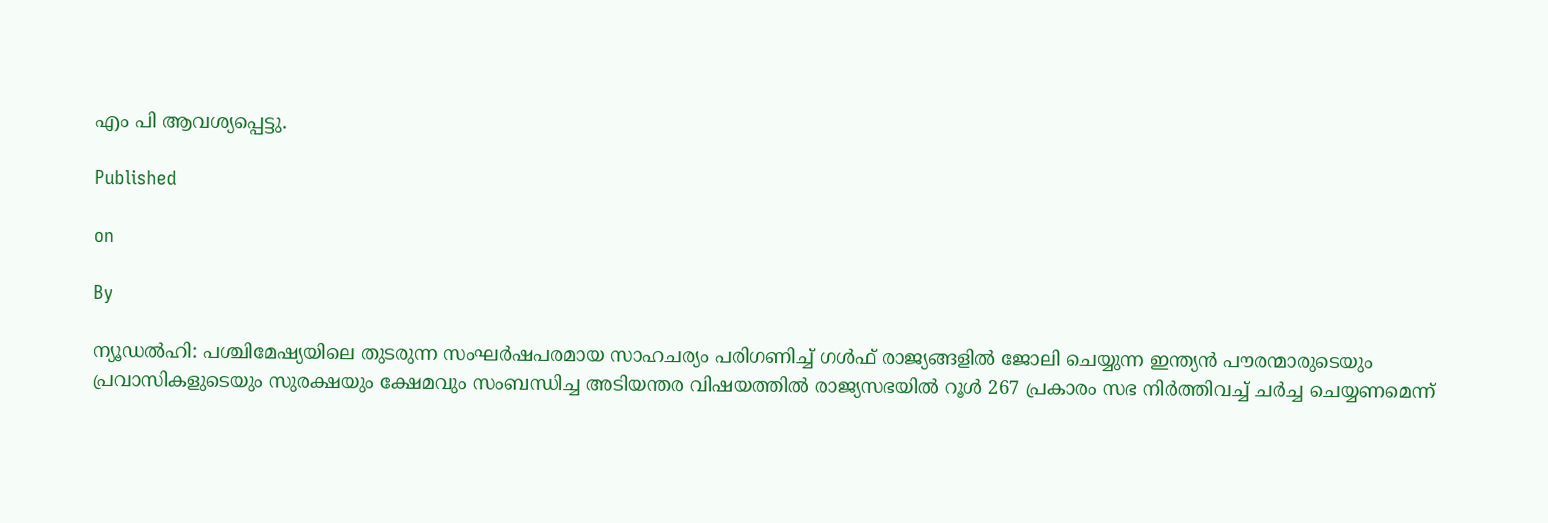എം പി ആവശ്യപ്പെട്ടു.

Published

on

By

ന്യൂഡല്‍ഹി: പശ്ചിമേഷ്യയിലെ തുടരുന്ന സംഘര്‍ഷപരമായ സാഹചര്യം പരിഗണിച്ച് ഗള്‍ഫ് രാജ്യങ്ങളില്‍ ജോലി ചെയ്യുന്ന ഇന്ത്യന്‍ പൗരന്മാരുടെയും പ്രവാസികളുടെയും സുരക്ഷയും ക്ഷേമവും സംബന്ധിച്ച അടിയന്തര വിഷയത്തില്‍ രാജ്യസഭയില്‍ റൂള്‍ 267 പ്രകാരം സഭ നിര്‍ത്തിവച്ച് ചര്‍ച്ച ചെയ്യണമെന്ന്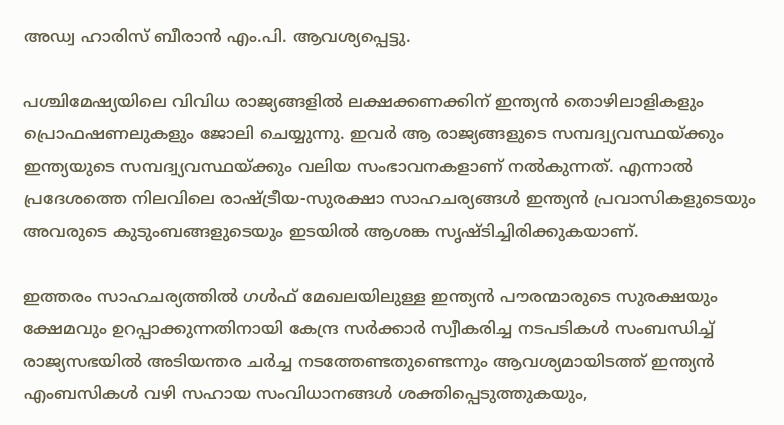അഡ്വ ഹാരിസ് ബീരാന്‍ എം.പി. ആവശ്യപ്പെട്ടു.

പശ്ചിമേഷ്യയിലെ വിവിധ രാജ്യങ്ങളില്‍ ലക്ഷക്കണക്കിന് ഇന്ത്യന്‍ തൊഴിലാളികളും പ്രൊഫഷണലുകളും ജോലി ചെയ്യുന്നു. ഇവര്‍ ആ രാജ്യങ്ങളുടെ സമ്പദ്വ്യവസ്ഥയ്ക്കും ഇന്ത്യയുടെ സമ്പദ്വ്യവസ്ഥയ്ക്കും വലിയ സംഭാവനകളാണ് നല്‍കുന്നത്. എന്നാല്‍ പ്രദേശത്തെ നിലവിലെ രാഷ്ട്രീയ-സുരക്ഷാ സാഹചര്യങ്ങള്‍ ഇന്ത്യന്‍ പ്രവാസികളുടെയും അവരുടെ കുടുംബങ്ങളുടെയും ഇടയില്‍ ആശങ്ക സൃഷ്ടിച്ചിരിക്കുകയാണ്.

ഇത്തരം സാഹചര്യത്തില്‍ ഗള്‍ഫ് മേഖലയിലുള്ള ഇന്ത്യന്‍ പൗരന്മാരുടെ സുരക്ഷയും ക്ഷേമവും ഉറപ്പാക്കുന്നതിനായി കേന്ദ്ര സര്‍ക്കാര്‍ സ്വീകരിച്ച നടപടികള്‍ സംബന്ധിച്ച് രാജ്യസഭയില്‍ അടിയന്തര ചര്‍ച്ച നടത്തേണ്ടതുണ്ടെന്നും ആവശ്യമായിടത്ത് ഇന്ത്യന്‍ എംബസികള്‍ വഴി സഹായ സംവിധാനങ്ങള്‍ ശക്തിപ്പെടുത്തുകയും,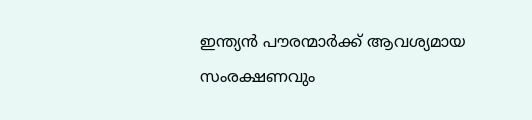ഇന്ത്യന്‍ പൗരന്മാര്‍ക്ക് ആവശ്യമായ സംരക്ഷണവും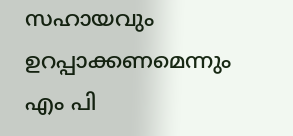സഹായവും ഉറപ്പാക്കണമെന്നും എം പി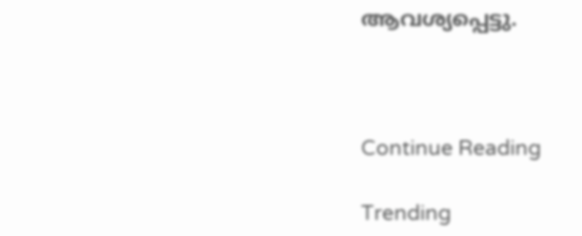ആവശ്യപ്പെട്ടു.



Continue Reading

Trending